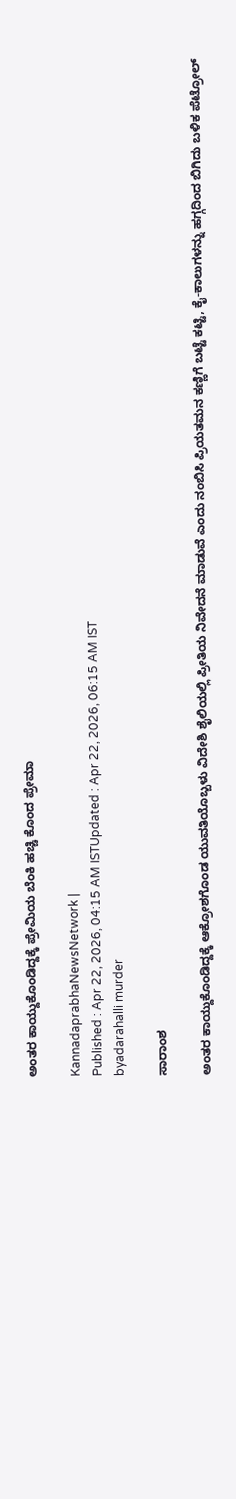ಅಂತರ ಕಾಯ್ದುಕೊಂಡಿದ್ದಕ್ಕೆ ಪ್ರೇಮಿಯ ಬೆಂಕಿ ಹಚ್ಚಿ ಕೊಂದ ಪ್ರೇಮಾ

KannadaprabhaNewsNetwork |
Published : Apr 22, 2026, 04:15 AM ISTUpdated : Apr 22, 2026, 06:15 AM IST
byadarahalli murder

ಸಾರಾಂಶ

ಅಂತರ ಕಾಯ್ದುಕೊಂಡಿದ್ದಕ್ಕೆ ಆಕ್ರೋಶಗೊಂಡ ಯುವತಿಯೊಬ್ಬಳು ವಿದೇಶಿ ಶೈಲಿಯಲ್ಲಿ ಪ್ರೀತಿಯ ನಿವೇದನೆ ಮಾಡುವೆ ಎಂದು ನಂಬಿಸಿ ಪ್ರಿಯತಮನ ಕಣ್ಣಿಗೆ ಬಟ್ಟೆ ಕಟ್ಟಿ, ಕೈ-ಕಾಲುಗಳನ್ನು ಹಗ್ಗದಿಂದ ಬಿಗಿದು ಬಳಿಕ ಪೆಟ್ರೋಲ್‌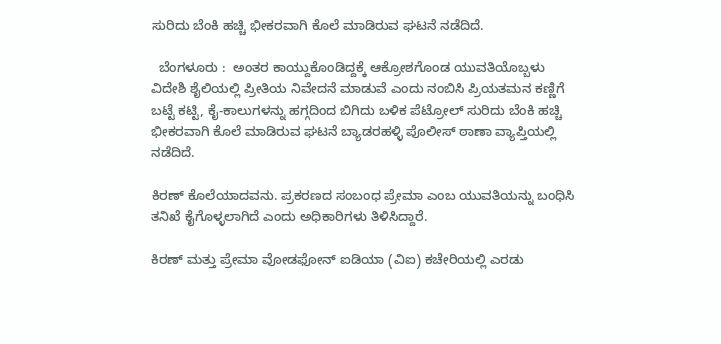ಸುರಿದು ಬೆಂಕಿ ಹಚ್ಚಿ ಭೀಕರವಾಗಿ ಕೊಲೆ ಮಾಡಿರುವ ಘಟನೆ ನಡೆದಿದೆ.

  ಬೆಂಗಳೂರು :  ಅಂತರ ಕಾಯ್ದುಕೊಂಡಿದ್ದಕ್ಕೆ ಆಕ್ರೋಶಗೊಂಡ ಯುವತಿಯೊಬ್ಬಳು ವಿದೇಶಿ ಶೈಲಿಯಲ್ಲಿ ಪ್ರೀತಿಯ ನಿವೇದನೆ ಮಾಡುವೆ ಎಂದು ನಂಬಿಸಿ ಪ್ರಿಯತಮನ ಕಣ್ಣಿಗೆ ಬಟ್ಟೆ ಕಟ್ಟಿ, ಕೈ-ಕಾಲುಗಳನ್ನು ಹಗ್ಗದಿಂದ ಬಿಗಿದು ಬಳಿಕ ಪೆಟ್ರೋಲ್‌ ಸುರಿದು ಬೆಂಕಿ ಹಚ್ಚಿ ಭೀಕರವಾಗಿ ಕೊಲೆ ಮಾಡಿರುವ ಘಟನೆ ಬ್ಯಾಡರಹಳ್ಳಿ ಪೊಲೀಸ್‌ ಠಾಣಾ ವ್ಯಾಪ್ತಿಯಲ್ಲಿ ನಡೆದಿದೆ.

ಕಿರಣ್‌ ಕೊಲೆಯಾದವನು. ಪ್ರಕರಣದ ಸಂಬಂಧ ಪ್ರೇಮಾ ಎಂಬ ಯುವತಿಯನ್ನು ಬಂಧಿಸಿ ತನಿಖೆ ಕೈಗೊಳ್ಳಲಾಗಿದೆ ಎಂದು ಅಧಿಕಾರಿಗಳು ತಿಳಿಸಿದ್ದಾರೆ.

ಕಿರಣ್‌ ಮತ್ತು ಪ್ರೇಮಾ ವೋಡಫೋನ್‌ ಐಡಿಯಾ (ವಿಐ) ಕಚೇರಿಯಲ್ಲಿ ಎರಡು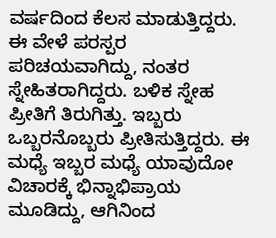ವರ್ಷದಿಂದ ಕೆಲಸ ಮಾಡುತ್ತಿದ್ದರು. ಈ ವೇಳೆ ಪರಸ್ಪರ ಪರಿಚಯವಾಗಿದ್ದು, ನಂತರ ಸ್ನೇಹಿತರಾಗಿದ್ದರು. ಬಳಿಕ ಸ್ನೇಹ ಪ್ರೀತಿಗೆ ತಿರುಗಿತ್ತು. ಇಬ್ಬರು ಒಬ್ಬರನೊಬ್ಬರು ಪ್ರೀತಿಸುತ್ತಿದ್ದರು. ಈ ಮಧ್ಯೆ ಇಬ್ಬರ ಮಧ್ಯೆ ಯಾವುದೋ ವಿಚಾರಕ್ಕೆ ಭಿನ್ನಾಭಿಪ್ರಾಯ ಮೂಡಿದ್ದು, ಆಗಿನಿಂದ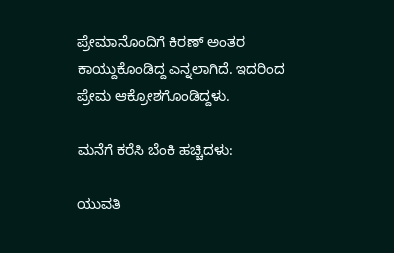ಪ್ರೇಮಾನೊಂದಿಗೆ ಕಿರಣ್‌ ಅಂತರ ಕಾಯ್ದುಕೊಂಡಿದ್ದ ಎನ್ನಲಾಗಿದೆ. ಇದರಿಂದ ಪ್ರೇಮ ಆಕ್ರೋಶಗೊಂಡಿದ್ದಳು.

ಮನೆಗೆ ಕರೆಸಿ ಬೆಂಕಿ ಹಚ್ಚಿದಳು:

ಯುವತಿ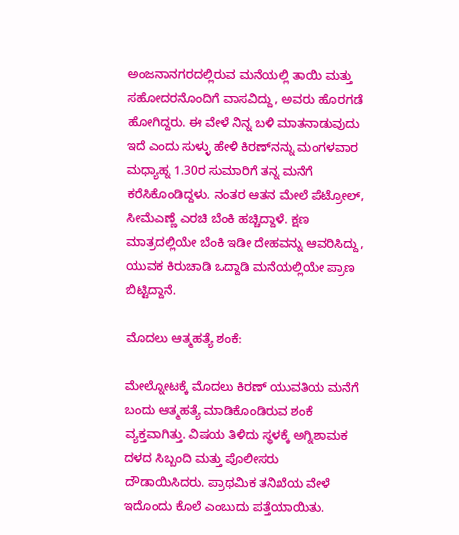ಅಂಜನಾನಗರದಲ್ಲಿರುವ ಮನೆಯಲ್ಲಿ ತಾಯಿ ಮತ್ತು ಸಹೋದರನೊಂದಿಗೆ ವಾಸವಿದ್ದು, ಅವರು ಹೊರಗಡೆ ಹೋಗಿದ್ದರು. ಈ ವೇಳೆ ನಿನ್ನ ಬಳಿ ಮಾತನಾಡುವುದು ಇದೆ ಎಂದು ಸುಳ್ಳು ಹೇಳಿ ಕಿರಣ್‌ನನ್ನು ಮಂಗಳವಾರ ಮಧ್ಯಾಹ್ನ 1.30ರ ಸುಮಾರಿಗೆ ತನ್ನ ಮನೆಗೆ ಕರೆಸಿಕೊಂಡಿದ್ದಳು. ನಂತರ ಆತನ ಮೇಲೆ ಪೆಟ್ರೋಲ್‌, ಸೀಮೆಎಣ್ಣೆ ಎರಚಿ ಬೆಂಕಿ ಹಚ್ಚಿದ್ದಾಳೆ. ಕ್ಷಣ ಮಾತ್ರದಲ್ಲಿಯೇ ಬೆಂಕಿ ಇಡೀ ದೇಹವನ್ನು ಆವರಿಸಿದ್ದು, ಯುವಕ ಕಿರುಚಾಡಿ ಒದ್ದಾಡಿ ಮನೆಯಲ್ಲಿಯೇ ಪ್ರಾಣ ಬಿಟ್ಟಿದ್ದಾನೆ.

ಮೊದಲು ಆತ್ಮಹತ್ಯೆ ಶಂಕೆ:

ಮೇಲ್ನೋಟಕ್ಕೆ ಮೊದಲು ಕಿರಣ್‌ ಯುವತಿಯ ಮನೆಗೆ ಬಂದು ಆತ್ಮಹತ್ಯೆ ಮಾಡಿಕೊಂಡಿರುವ ಶಂಕೆ ವ್ಯಕ್ತವಾಗಿತ್ತು. ವಿಷಯ ತಿಳಿದು ಸ್ಥಳಕ್ಕೆ ಅಗ್ನಿಶಾಮಕ ದಳದ ಸಿಬ್ಬಂದಿ ಮತ್ತು ಪೊಲೀಸರು ದೌಡಾಯಿಸಿದರು. ಪ್ರಾಥಮಿಕ ತನಿಖೆಯ ವೇಳೆ ಇದೊಂದು ಕೊಲೆ ಎಂಬುದು ಪತ್ತೆಯಾಯಿತು.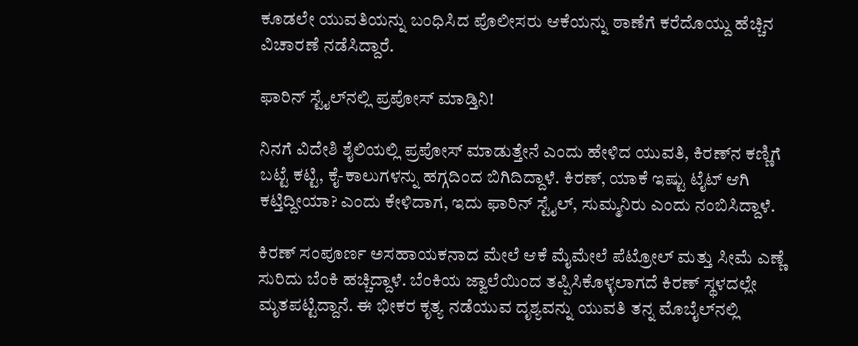ಕೂಡಲೇ ಯುವತಿಯನ್ನು ಬಂಧಿಸಿದ ಪೊಲೀಸರು ಆಕೆಯನ್ನು ಠಾಣೆಗೆ ಕರೆದೊಯ್ದು ಹೆಚ್ಚಿನ ವಿಚಾರಣೆ ನಡೆಸಿದ್ದಾರೆ.

ಫಾರಿನ್ ಸ್ಟೈಲ್‌ನಲ್ಲಿ ಪ್ರಪೋಸ್‌ ಮಾಡ್ತಿನಿ!

ನಿನಗೆ ವಿದೇಶಿ ಶೈಲಿಯಲ್ಲಿ ಪ್ರಪೋಸ್ ಮಾಡುತ್ತೇನೆ ಎಂದು ಹೇಳಿದ ಯುವತಿ, ಕಿರಣ್‌ನ ಕಣ್ಣಿಗೆ ಬಟ್ಟೆ ಕಟ್ಟಿ, ಕೈ-ಕಾಲುಗಳನ್ನು ಹಗ್ಗದಿಂದ ಬಿಗಿದಿದ್ದಾಳೆ. ಕಿರಣ್, ಯಾಕೆ ಇಷ್ಟು ಟೈಟ್ ಆಗಿ ಕಟ್ತಿದ್ದೀಯಾ? ಎಂದು ಕೇಳಿದಾಗ, ಇದು ಫಾರಿನ್ ಸ್ಟೈಲ್, ಸುಮ್ಮನಿರು ಎಂದು ನಂಬಿಸಿದ್ದಾಳೆ.

ಕಿರಣ್ ಸಂಪೂರ್ಣ ಅಸಹಾಯಕನಾದ ಮೇಲೆ ಆಕೆ ಮೈಮೇಲೆ ಪೆಟ್ರೋಲ್ ಮತ್ತು ಸೀಮೆ ಎಣ್ಣೆ ಸುರಿದು ಬೆಂಕಿ ಹಚ್ಚಿದ್ದಾಳೆ. ಬೆಂಕಿಯ ಜ್ವಾಲೆಯಿಂದ ತಪ್ಪಿಸಿಕೊಳ್ಳಲಾಗದೆ ಕಿರಣ್ ಸ್ಥಳದಲ್ಲೇ ಮೃತಪಟ್ಟಿದ್ದಾನೆ. ಈ ಭೀಕರ ಕೃತ್ಯ ನಡೆಯುವ ದೃಶ್ಯವನ್ನು ಯುವತಿ ತನ್ನ ಮೊಬೈಲ್‌ನಲ್ಲಿ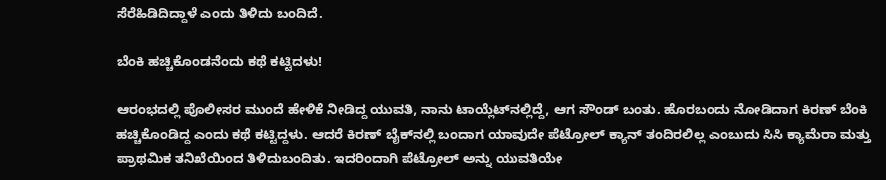ಸೆರೆಹಿಡಿದಿದ್ದಾಳೆ ಎಂದು ತಿಳಿದು ಬಂದಿದೆ.

ಬೆಂಕಿ ಹಚ್ಚಿಕೊಂಡನೆಂದು ಕಥೆ ಕಟ್ಟಿದಳು!

ಆರಂಭದಲ್ಲಿ ಪೊಲೀಸರ ಮುಂದೆ ಹೇಳಿಕೆ ನೀಡಿದ್ದ ಯುವತಿ, ನಾನು ಟಾಯ್ಲೆಟ್‌ನಲ್ಲಿದ್ದೆ, ಆಗ ಸೌಂಡ್ ಬಂತು. ಹೊರಬಂದು ನೋಡಿದಾಗ ಕಿರಣ್ ಬೆಂಕಿ ಹಚ್ಚಿಕೊಂಡಿದ್ದ ಎಂದು ಕಥೆ ಕಟ್ಟಿದ್ದಳು. ಆದರೆ ಕಿರಣ್ ಬೈಕ್‌ನಲ್ಲಿ ಬಂದಾಗ ಯಾವುದೇ ಪೆಟ್ರೋಲ್ ಕ್ಯಾನ್ ತಂದಿರಲಿಲ್ಲ ಎಂಬುದು ಸಿಸಿ ಕ್ಯಾಮೆರಾ ಮತ್ತು ಪ್ರಾಥಮಿಕ ತನಿಖೆಯಿಂದ ತಿಳಿದುಬಂದಿತು. ಇದರಿಂದಾಗಿ ಪೆಟ್ರೋಲ್ ಅನ್ನು ಯುವತಿಯೇ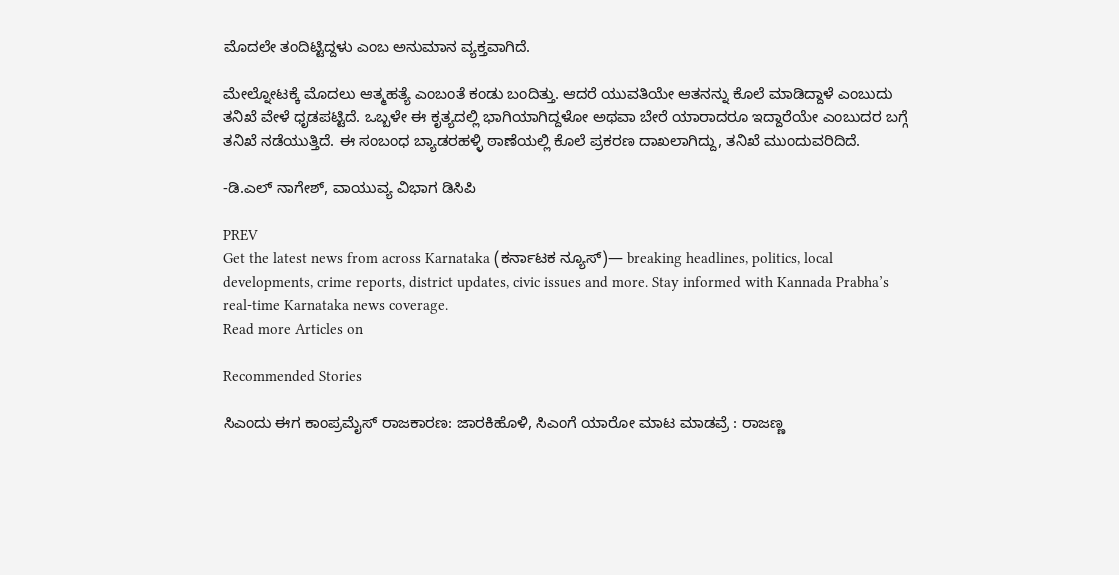ಮೊದಲೇ ತಂದಿಟ್ಟಿದ್ದಳು ಎಂಬ ಅನುಮಾನ ವ್ಯಕ್ತವಾಗಿದೆ.

ಮೇಲ್ನೋಟಕ್ಕೆ ಮೊದಲು ಆತ್ಮಹತ್ಯೆ ಎಂಬಂತೆ ಕಂಡು ಬಂದಿತ್ತು. ಆದರೆ ಯುವತಿಯೇ ಆತನನ್ನು ಕೊಲೆ ಮಾಡಿದ್ದಾಳೆ ಎಂಬುದು ತನಿಖೆ ವೇಳೆ ಧೃಡಪಟ್ಟಿದೆ. ಒಬ್ಬಳೇ ಈ ಕೃತ್ಯದಲ್ಲಿ ಭಾಗಿಯಾಗಿದ್ದಳೋ ಅಥವಾ ಬೇರೆ ಯಾರಾದರೂ ಇದ್ದಾರೆಯೇ ಎಂಬುದರ ಬಗ್ಗೆ ತನಿಖೆ ನಡೆಯುತ್ತಿದೆ. ಈ ಸಂಬಂಧ ಬ್ಯಾಡರಹಳ್ಳಿ ಠಾಣೆಯಲ್ಲಿ ಕೊಲೆ ಪ್ರಕರಣ ದಾಖಲಾಗಿದ್ದು, ತನಿಖೆ ಮುಂದುವರಿದಿದೆ.

-ಡಿ.ಎಲ್‌ ನಾಗೇಶ್‌, ವಾಯುವ್ಯ ವಿಭಾಗ ಡಿಸಿಪಿ

PREV
Get the latest news from across Karnataka (ಕರ್ನಾಟಕ ನ್ಯೂಸ್)— breaking headlines, politics, local developments, crime reports, district updates, civic issues and more. Stay informed with Kannada Prabha’s real‑time Karnataka news coverage.
Read more Articles on

Recommended Stories

ಸಿಎಂದು ಈಗ ಕಾಂಪ್ರಮೈಸ್‌ ರಾಜಕಾರಣ: ಜಾರಕಿಹೊಳಿ, ಸಿಎಂಗೆ ಯಾರೋ ಮಾಟ ಮಾಡವ್ರೆ : ರಾಜಣ್ಣ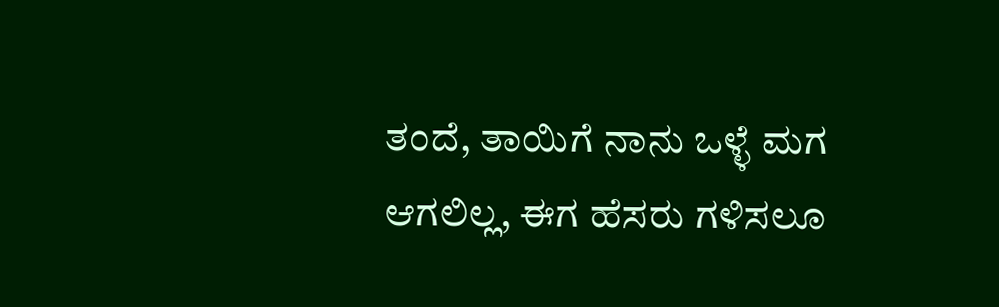ತಂದೆ, ತಾಯಿಗೆ ನಾನು ಒಳ್ಳೆ ಮಗ ಆಗಲಿಲ್ಲ, ಈಗ ಹೆಸರು ಗಳಿಸಲೂ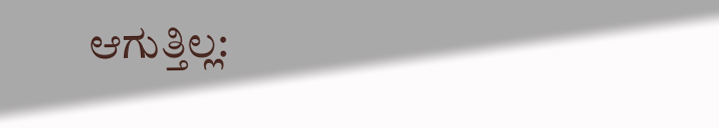ಆಗುತ್ತಿಲ್ಲ: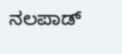ನಲಪಾಡ್‌